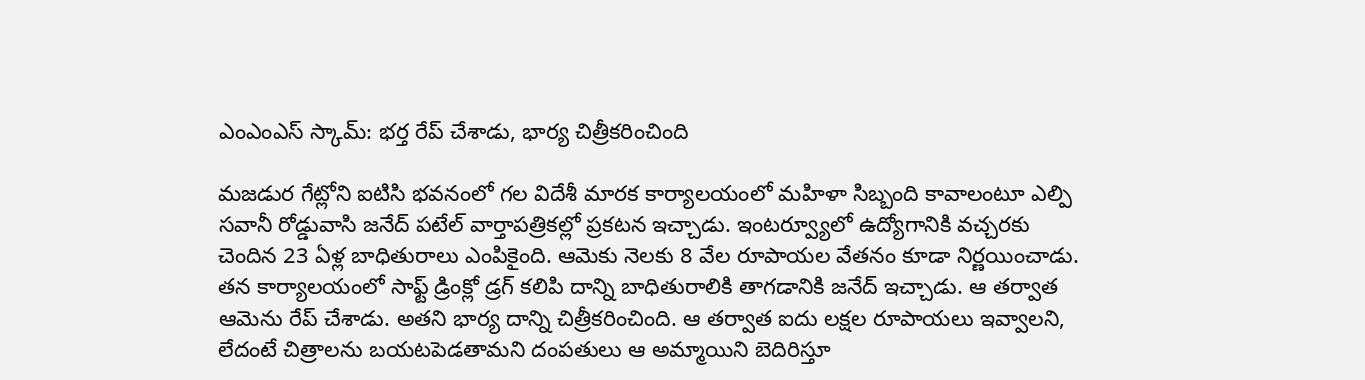ఎంఎంఎస్ స్కామ్: భర్త రేప్ చేశాడు, భార్య చిత్రీకరించింది

మజడుర గేట్లోని ఐటిసి భవనంలో గల విదేశీ మారక కార్యాలయంలో మహిళా సిబ్బంది కావాలంటూ ఎల్పి సవానీ రోడ్డువాసి జనేద్ పటేల్ వార్తాపత్రికల్లో ప్రకటన ఇచ్చాడు. ఇంటర్వ్యూలో ఉద్యోగానికి వచ్చరకు చెందిన 23 ఏళ్ల బాధితురాలు ఎంపికైంది. ఆమెకు నెలకు 8 వేల రూపాయల వేతనం కూడా నిర్ణయించాడు.
తన కార్యాలయంలో సాఫ్ట్ డ్రింక్లో డ్రగ్ కలిపి దాన్ని బాధితురాలికి తాగడానికి జనేద్ ఇచ్చాడు. ఆ తర్వాత ఆమెను రేప్ చేశాడు. అతని భార్య దాన్ని చిత్రీకరించింది. ఆ తర్వాత ఐదు లక్షల రూపాయలు ఇవ్వాలని, లేదంటే చిత్రాలను బయటపెడతామని దంపతులు ఆ అమ్మాయిని బెదిరిస్తూ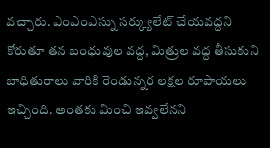వచ్చారు. ఎంఎంఎస్ను సర్క్యులేట్ చేయవద్దని కోరుతూ తన బంధువుల వద్ద, మిత్రుల వద్ద తీసుకుని బాధితురాలు వారికి రెండున్నర లక్షల రూపాయలు ఇచ్చింది. అంతకు మించి ఇవ్వలేనని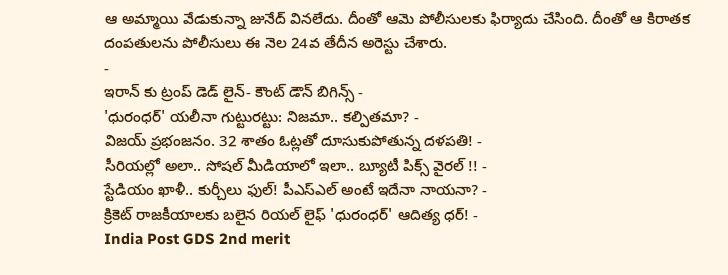ఆ అమ్మాయి వేడుకున్నా జునేద్ వినలేదు. దీంతో ఆమె పోలీసులకు ఫిర్యాదు చేసింది. దీంతో ఆ కిరాతక దంపతులను పోలీసులు ఈ నెల 24వ తేదీన అరెస్టు చేశారు.
-
ఇరాన్ కు ట్రంప్ డెడ్ లైన్- కౌంట్ డౌన్ బిగిన్స్ -
'ధురంధర్' యలీనా గుట్టురట్టు: నిజమా.. కల్పితమా? -
విజయ్ ప్రభంజనం. 32 శాతం ఓట్లతో దూసుకుపోతున్న దళపతి! -
సీరియల్లో అలా.. సోషల్ మీడియాలో ఇలా.. బ్యూటీ పిక్స్ వైరల్ !! -
స్టేడియం ఖాళీ.. కుర్చీలు ఫుల్! పీఎస్ఎల్ అంటే ఇదేనా నాయనా? -
క్రికెట్ రాజకీయాలకు బలైన రియల్ లైఫ్ 'ధురంధర్' ఆదిత్య ధర్! -
India Post GDS 2nd merit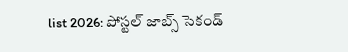list 2026: పోస్టల్ జాబ్స్ సెకండ్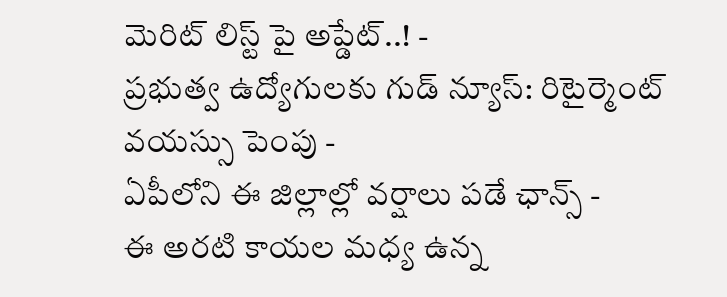మెరిట్ లిస్ట్ పై అప్డేట్..! -
ప్రభుత్వ ఉద్యోగులకు గుడ్ న్యూస్: రిటైర్మెంట్ వయస్సు పెంపు -
ఏపీలోని ఈ జిల్లాల్లో వర్షాలు పడే ఛాన్స్ -
ఈ అరటి కాయల మధ్య ఉన్న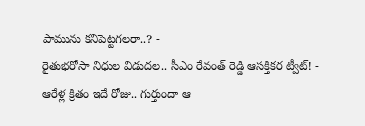పామును కనిపెట్టగలరా..? -
రైతుభరోసా నిధుల విడుదల.. సీఎం రేవంత్ రెడ్డి ఆసక్తికర ట్వీట్! -
ఆరేళ్ల క్రితం ఇదే రోజు.. గుర్తుందా ఆ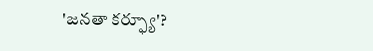'జనతా కర్ఫ్యూ'?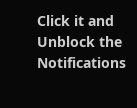Click it and Unblock the Notifications